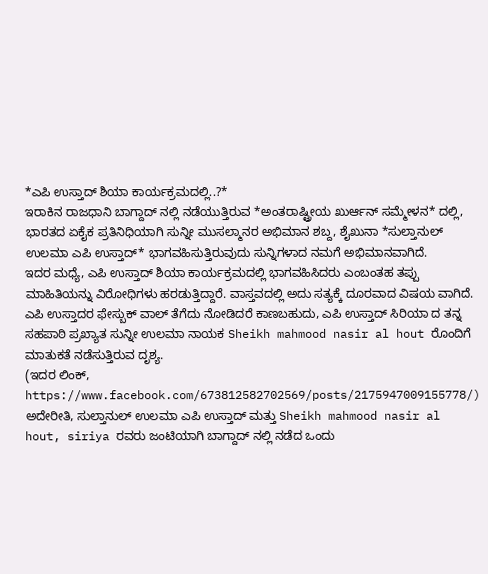*ಎಪಿ ಉಸ್ತಾದ್ ಶಿಯಾ ಕಾರ್ಯಕ್ರಮದಲ್ಲಿ..?*
ಇರಾಕಿನ ರಾಜಧಾನಿ ಬಾಗ್ದಾದ್ ನಲ್ಲಿ ನಡೆಯುತ್ತಿರುವ *ಅಂತರಾಷ್ಟ್ರೀಯ ಖುರ್ಆನ್ ಸಮ್ಮೇಳನ* ದಲ್ಲಿ, ಭಾರತದ ಏಕೈಕ ಪ್ರತಿನಿಧಿಯಾಗಿ ಸುನ್ನೀ ಮುಸಲ್ಮಾನರ ಅಭಿಮಾನ ಶಬ್ದ, ಶೈಖುನಾ *ಸುಲ್ತಾನುಲ್ ಉಲಮಾ ಎಪಿ ಉಸ್ತಾದ್* ಭಾಗವಹಿಸುತ್ತಿರುವುದು ಸುನ್ನಿಗಳಾದ ನಮಗೆ ಅಭಿಮಾನವಾಗಿದೆ.
ಇದರ ಮಧ್ಯೆ, ಎಪಿ ಉಸ್ತಾದ್ ಶಿಯಾ ಕಾರ್ಯಕ್ರಮದಲ್ಲಿ ಭಾಗವಹಿಸಿದರು ಎಂಬಂತಹ ತಪ್ಪು ಮಾಹಿತಿಯನ್ನು ವಿರೋಧಿಗಳು ಹರಡುತ್ತಿದ್ದಾರೆ. ವಾಸ್ತವದಲ್ಲಿ ಅದು ಸತ್ಯಕ್ಕೆ ದೂರವಾದ ವಿಷಯ ವಾಗಿದೆ.
ಎಪಿ ಉಸ್ತಾದರ ಫೇಸ್ಬುಕ್ ವಾಲ್ ತೆಗೆದು ನೋಡಿದರೆ ಕಾಣಬಹುದು, ಎಪಿ ಉಸ್ತಾದ್ ಸಿರಿಯಾ ದ ತನ್ನ ಸಹಪಾಠಿ ಪ್ರಖ್ಯಾತ ಸುನ್ನೀ ಉಲಮಾ ನಾಯಕ Sheikh mahmood nasir al hout ರೊಂದಿಗೆ ಮಾತುಕತೆ ನಡೆಸುತ್ತಿರುವ ದೃಶ್ಯ.
(ಇದರ ಲಿಂಕ್,
https://www.facebook.com/673812582702569/posts/2175947009155778/)
ಅದೇರೀತಿ, ಸುಲ್ತಾನುಲ್ ಉಲಮಾ ಎಪಿ ಉಸ್ತಾದ್ ಮತ್ತು Sheikh mahmood nasir al hout, siriya ರವರು ಜಂಟಿಯಾಗಿ ಬಾಗ್ದಾದ್ ನಲ್ಲಿ ನಡೆದ ಒಂದು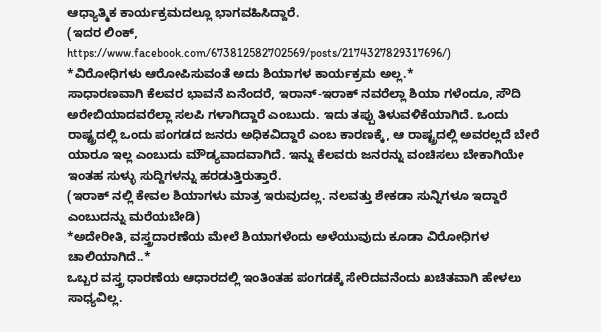ಆಧ್ಯಾತ್ಮಿಕ ಕಾರ್ಯಕ್ರಮದಲ್ಲೂ ಭಾಗವಹಿಸಿದ್ದಾರೆ.
(ಇದರ ಲಿಂಕ್,
https://www.facebook.com/673812582702569/posts/2174327829317696/)
*ವಿರೋಧಿಗಳು ಆರೋಪಿಸುವಂತೆ ಅದು ಶಿಯಾಗಳ ಕಾರ್ಯಕ್ರಮ ಅಲ್ಲ.*
ಸಾಧಾರಣವಾಗಿ ಕೆಲವರ ಭಾವನೆ ಏನೆಂದರೆ, ಇರಾನ್-ಇರಾಕ್ ನವರೆಲ್ಲಾ ಶಿಯಾ ಗಳೆಂದೂ, ಸೌದಿ ಅರೇಬಿಯಾದವರೆಲ್ಲಾ ಸಲಪಿ ಗಳಾಗಿದ್ದಾರೆ ಎಂಬುದು. ಇದು ತಪ್ಪು ತಿಳುವಳಿಕೆಯಾಗಿದೆ. ಒಂದು ರಾಷ್ಟ್ರದಲ್ಲಿ ಒಂದು ಪಂಗಡದ ಜನರು ಅಧಿಕವಿದ್ದಾರೆ ಎಂಬ ಕಾರಣಕ್ಕೆ, ಆ ರಾಷ್ಟ್ರದಲ್ಲಿ ಅವರಲ್ಲದೆ ಬೇರೆ ಯಾರೂ ಇಲ್ಲ ಎಂಬುದು ಮೌಡ್ಯವಾದವಾಗಿದೆ. ಇನ್ನು ಕೆಲವರು ಜನರನ್ನು ವಂಚಿಸಲು ಬೇಕಾಗಿಯೇ ಇಂತಹ ಸುಳ್ಳು ಸುದ್ದಿಗಳನ್ನು ಹರಡುತ್ತಿರುತ್ತಾರೆ.
(ಇರಾಕ್ ನಲ್ಲಿ ಕೇವಲ ಶಿಯಾಗಳು ಮಾತ್ರ ಇರುವುದಲ್ಲ. ನಲವತ್ತು ಶೇಕಡಾ ಸುನ್ನಿಗಳೂ ಇದ್ದಾರೆ ಎಂಬುದನ್ನು ಮರೆಯಬೇಡಿ)
*ಅದೇರೀತಿ, ವಸ್ತ್ರದಾರಣೆಯ ಮೇಲೆ ಶಿಯಾಗಳೆಂದು ಅಳೆಯುವುದು ಕೂಡಾ ವಿರೋಧಿಗಳ ಚಾಲಿಯಾಗಿದೆ..*
ಒಬ್ಬರ ವಸ್ತ್ರ ಧಾರಣೆಯ ಆಧಾರದಲ್ಲಿ ಇಂತಿಂತಹ ಪಂಗಡಕ್ಕೆ ಸೇರಿದವನೆಂದು ಖಚಿತವಾಗಿ ಹೇಳಲು ಸಾಧ್ಯವಿಲ್ಲ.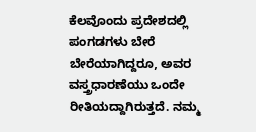ಕೆಲವೊಂದು ಪ್ರದೇಶದಲ್ಲಿ ಪಂಗಡಗಳು ಬೇರೆ ಬೇರೆಯಾಗಿದ್ದರೂ, ಅವರ ವಸ್ತ್ರಧಾರಣೆಯು ಒಂದೇ ರೀತಿಯದ್ದಾಗಿರುತ್ತದೆ. ನಮ್ಮ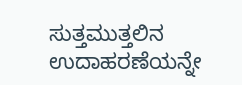ಸುತ್ತಮುತ್ತಲಿನ ಉದಾಹರಣೆಯನ್ನೇ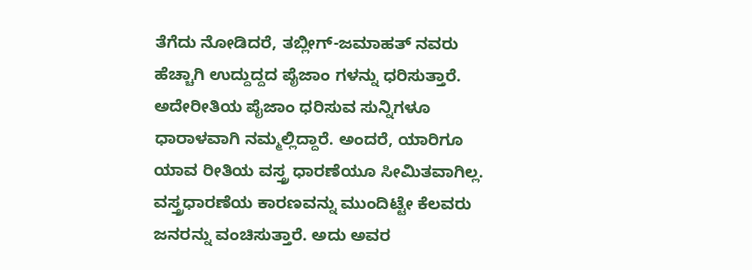ತೆಗೆದು ನೋಡಿದರೆ, ತಬ್ಲೀಗ್-ಜಮಾಹತ್ ನವರು ಹೆಚ್ಚಾಗಿ ಉದ್ದುದ್ದದ ಪೈಜಾಂ ಗಳನ್ನು ಧರಿಸುತ್ತಾರೆ. ಅದೇರೀತಿಯ ಪೈಜಾಂ ಧರಿಸುವ ಸುನ್ನಿಗಳೂ ಧಾರಾಳವಾಗಿ ನಮ್ಮಲ್ಲಿದ್ದಾರೆ. ಅಂದರೆ, ಯಾರಿಗೂ ಯಾವ ರೀತಿಯ ವಸ್ತ್ರ ಧಾರಣೆಯೂ ಸೀಮಿತವಾಗಿಲ್ಲ.
ವಸ್ತ್ರಧಾರಣೆಯ ಕಾರಣವನ್ನು ಮುಂದಿಟ್ಟೇ ಕೆಲವರು ಜನರನ್ನು ವಂಚಿಸುತ್ತಾರೆ. ಅದು ಅವರ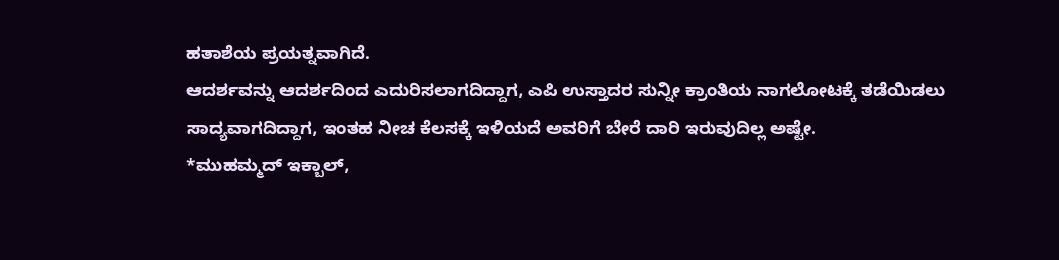ಹತಾಶೆಯ ಪ್ರಯತ್ನವಾಗಿದೆ.
ಆದರ್ಶವನ್ನು ಆದರ್ಶದಿಂದ ಎದುರಿಸಲಾಗದಿದ್ದಾಗ, ಎಪಿ ಉಸ್ತಾದರ ಸುನ್ನೀ ಕ್ರಾಂತಿಯ ನಾಗಲೋಟಕ್ಕೆ ತಡೆಯಿಡಲು ಸಾದ್ಯವಾಗದಿದ್ದಾಗ, ಇಂತಹ ನೀಚ ಕೆಲಸಕ್ಕೆ ಇಳಿಯದೆ ಅವರಿಗೆ ಬೇರೆ ದಾರಿ ಇರುವುದಿಲ್ಲ ಅಷ್ಟೇ.
*ಮುಹಮ್ಮದ್ ಇಕ್ಬಾಲ್,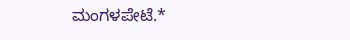ಮಂಗಳಪೇಟೆ.*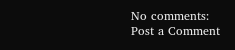No comments:
Post a Comment